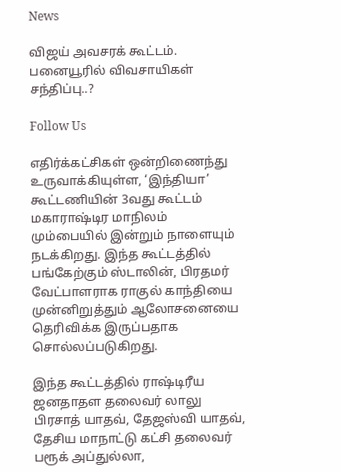News

விஜய் அவசரக் கூட்டம். பனையூரில் விவசாயிகள் சந்திப்பு..?

Follow Us

எதிர்க்கட்சிகள் ஒன்றிணைந்து உருவாக்கியுள்ள, ‘இந்தியா’ கூட்டணியின் 3வது கூட்டம் மகாராஷ்டிர மாநிலம் மும்பையில் இன்றும் நாளையும் நடக்கிறது. இந்த கூட்டத்தில் பங்கேற்கும் ஸ்டாலின், பிரதமர் வேட்பாளராக ராகுல் காந்தியை முன்னிறுத்தும் ஆலோசனையை தெரிவிக்க இருப்பதாக சொல்லப்படுகிறது.

இந்த கூட்டத்தில் ராஷ்டிரீய ஜனதாதள தலைவர் லாலு பிரசாத் யாதவ், தேஜஸ்வி யாதவ், தேசிய மாநாட்டு கட்சி தலைவர் பரூக் அப்துல்லா,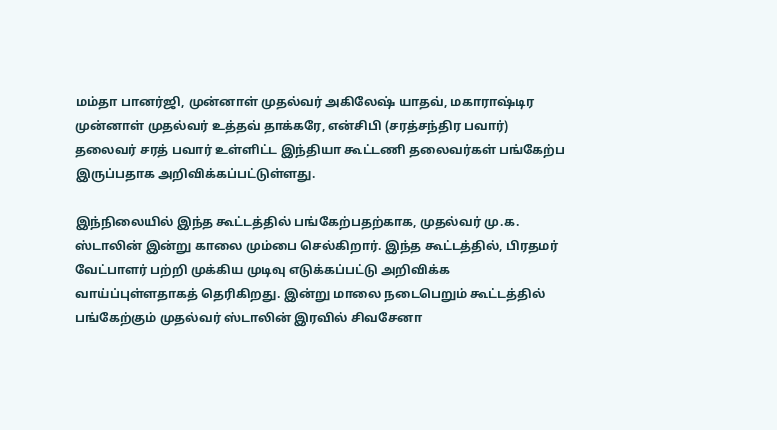மம்தா பானர்ஜி, முன்னாள் முதல்வர் அகிலேஷ் யாதவ், மகாராஷ்டிர முன்னாள் முதல்வர் உத்தவ் தாக்கரே, என்சிபி (சரத்சந்திர பவார்) தலைவர் சரத் பவார் உள்ளிட்ட இந்தியா கூட்டணி தலைவர்கள் பங்கேற்ப இருப்பதாக அறிவிக்கப்பட்டுள்ளது.

இந்நிலையில் இந்த கூட்டத்தில் பங்கேற்பதற்காக, முதல்வர் மு.க. ஸ்டாலின் இன்று காலை மும்பை செல்கிறார். இந்த கூட்டத்தில், பிரதமர் வேட்பாளர் பற்றி முக்கிய முடிவு எடுக்கப்பட்டு அறிவிக்க வாய்ப்புள்ளதாகத் தெரிகிறது. இன்று மாலை நடைபெறும் கூட்டத்தில் பங்கேற்கும் முதல்வர் ஸ்டாலின் இரவில் சிவசேனா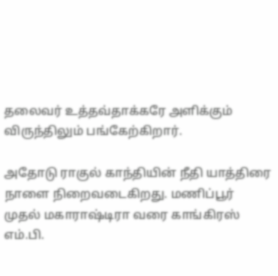தலைவர் உத்தவ்தாக்கரே அளிக்கும் விருந்திலும் பங்கேற்கிறார்.

அதோடு ராகுல் காந்தியின் நீதி யாத்திரை நாளை நிறைவடைகிறது. மணிப்பூர் முதல் மகாராஷ்டிரா வரை காங்கிரஸ் எம்.பி.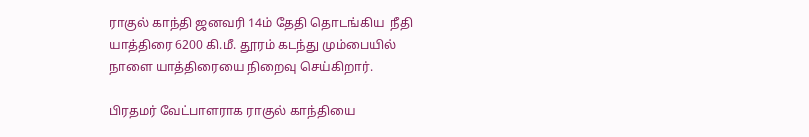ராகுல் காந்தி ஜனவரி 14ம் தேதி தொடங்கிய  நீதி யாத்திரை 6200 கி.மீ. தூரம் கடந்து மும்பையில் நாளை யாத்திரையை நிறைவு செய்கிறார்.

பிரதமர் வேட்பாளராக ராகுல் காந்தியை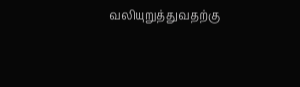வலியுறுத்துவதற்கு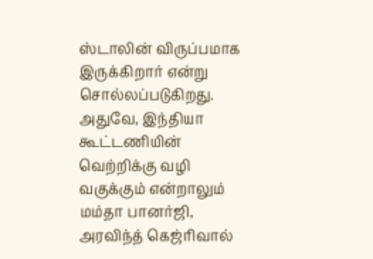ஸ்டாலின் விருப்பமாக இருக்கிறார் என்று சொல்லப்படுகிறது. அதுவே, இந்தியா கூட்டணியின் வெற்றிக்கு வழி வகுக்கும் என்றாலும் மம்தா பானர்ஜி, அரவிந்த் கெஜ்ரிவால்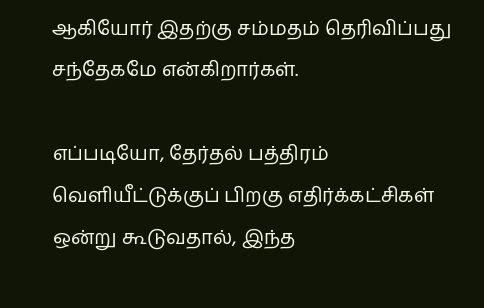ஆகியோர் இதற்கு சம்மதம் தெரிவிப்பது சந்தேகமே என்கிறார்கள்.

எப்படியோ, தேர்தல் பத்திரம் வெளியீட்டுக்குப் பிறகு எதிர்க்கட்சிகள் ஒன்று கூடுவதால், இந்த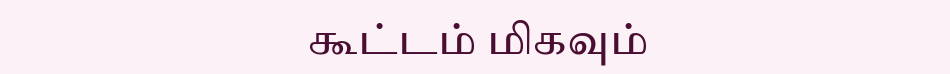கூட்டம் மிகவும்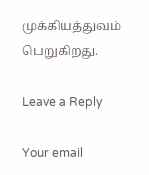முக்கியத்துவம் பெறுகிறது.

Leave a Reply

Your email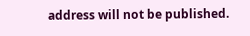address will not be published.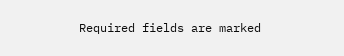Required fields are marked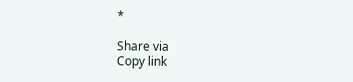*

Share via
Copy link